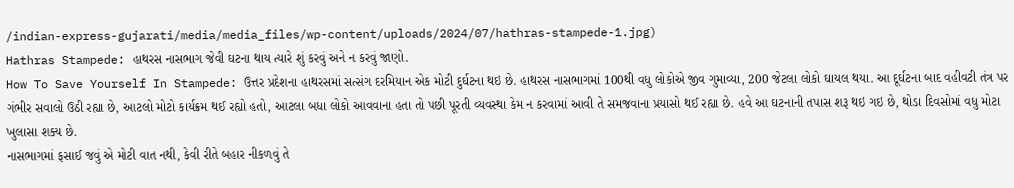/indian-express-gujarati/media/media_files/wp-content/uploads/2024/07/hathras-stampede-1.jpg)
Hathras Stampede: હાથરસ નાસભાગ જેવી ઘટના થાય ત્યારે શું કરવું અને ન કરવું જાણો.
How To Save Yourself In Stampede: ઉત્તર પ્રદેશના હાથરસમાં સત્સંગ દરમિયાન એક મોટી દુર્ઘટના થઇ છે. હાથરસ નાસભાગમાં 100થી વધુ લોકોએ જીવ ગુમાવ્યા, 200 જેટલા લોકો ઘાયલ થયા. આ દૂર્ઘટના બાદ વહીવટી તંત્ર પર ગંભીર સવાલો ઉઠી રહ્યા છે, આટલો મોટો કાર્યક્રમ થઈ રહ્યો હતો, આટલા બધા લોકો આવવાના હતા તો પછી પૂરતી વ્યવસ્થા કેમ ન કરવામાં આવી તે સમજવાના પ્રયાસો થઈ રહ્યા છે. હવે આ ઘટનાની તપાસ શરૂ થઇ ગઇ છે, થોડા દિવસોમાં વધુ મોટા ખુલાસા શક્ય છે.
નાસભાગમાં ફસાઈ જવું એ મોટી વાત નથી, કેવી રીતે બહાર નીકળવું તે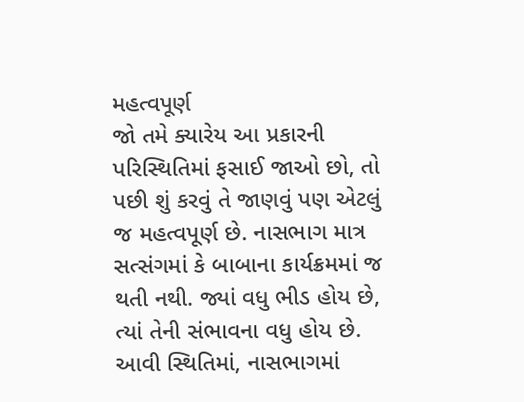મહત્વપૂર્ણ
જો તમે ક્યારેય આ પ્રકારની પરિસ્થિતિમાં ફસાઈ જાઓ છો, તો પછી શું કરવું તે જાણવું પણ એટલું જ મહત્વપૂર્ણ છે. નાસભાગ માત્ર સત્સંગમાં કે બાબાના કાર્યક્રમમાં જ થતી નથી. જ્યાં વધુ ભીડ હોય છે, ત્યાં તેની સંભાવના વધુ હોય છે. આવી સ્થિતિમાં, નાસભાગમાં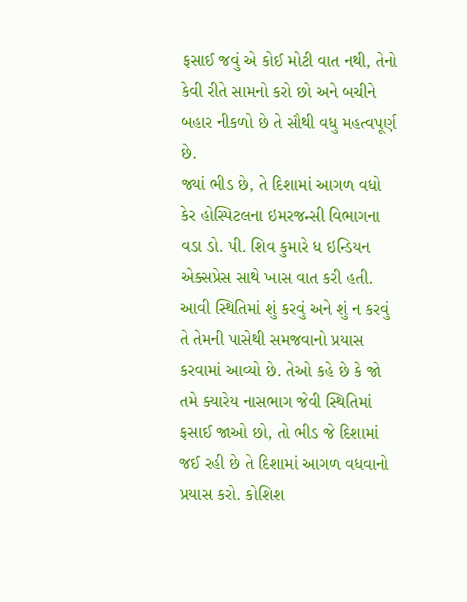ફસાઈ જવું એ કોઈ મોટી વાત નથી, તેનો કેવી રીતે સામનો કરો છો અને બચીને બહાર નીકળો છે તે સૌથી વધુ મહત્વપૂર્ણ છે.
જ્યાં ભીડ છે, તે દિશામાં આગળ વધો
કેર હોસ્પિટલના ઇમરજન્સી વિભાગના વડા ડો. પી. શિવ કુમારે ધ ઇન્ડિયન એક્સપ્રેસ સાથે ખાસ વાત કરી હતી. આવી સ્થિતિમાં શું કરવું અને શું ન કરવું તે તેમની પાસેથી સમજવાનો પ્રયાસ કરવામાં આવ્યો છે. તેઓ કહે છે કે જો તમે ક્યારેય નાસભાગ જેવી સ્થિતિમાં ફસાઈ જાઓ છો, તો ભીડ જે દિશામાં જઈ રહી છે તે દિશામાં આગળ વધવાનો પ્રયાસ કરો. કોશિશ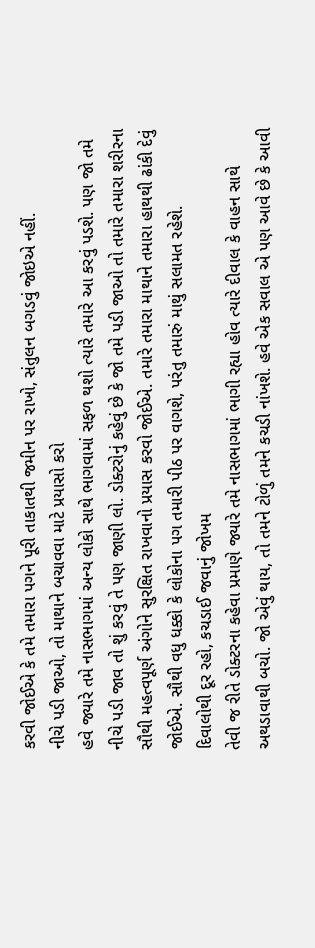કરવી જોઈએ કે તમે તમારા પગને પૂરી તાકાતથી જમીન પર રાખો, સંતુલન બગડવું જોઇએ નહીં.
નીચે પડી જાઓ, તો માથાને બચાવવા માટે પ્રયાસો કરો
હવે જ્યારે તમે નાસભાગમાં અન્ય લોકો સાથે ભાગવામાં સફળ થશો ત્યારે તમારે આ કરવું પડશે. પણ જો તમે નીચે પડી જાવ તો શું કરવું તે પણ જાણી લો. ડોક્ટરોનું કહેવું છે કે જો તમે પડી જાઓ તો તમારે તમારા શરીરના સૌથી મહત્વપૂર્ણ અંગોને સુરક્ષિત રાખવાનો પ્રયાસ કરવો જોઈએ. તમારે તમારા માથાને તમારા હાથથી ઢાંકી દેવું જોઈએ. સૌથી વધુ ધક્કો કે લોકોના પગ તમારી પીઠ પર વાગશે, પરંતુ તમારું માથું સલામત રહેશે.
દિવાલોથી દૂર રહો, કચડાઈ જવાનું જોખમ
તેવી જ રીતે ડોક્ટરના કહેવા પ્રમાણે જ્યારે તમે નાસભાગમાં ભાગી રહ્યા હોવ ત્યારે દીવાલ કે વાહન સાથે અથડાવાથી બચો. જો એવું થાય, તો તમને ટોળું તમને કચડી નાંખશે. હવે એક સવાલ એ પણ આવે છે કે આવી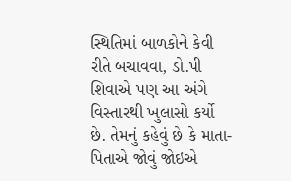સ્થિતિમાં બાળકોને કેવી રીતે બચાવવા, ડો.પી શિવાએ પણ આ અંગે વિસ્તારથી ખુલાસો કર્યો છે. તેમનું કહેવું છે કે માતા-પિતાએ જોવું જોઇએ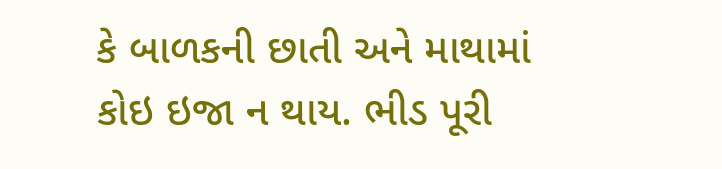કે બાળકની છાતી અને માથામાં કોઇ ઇજા ન થાય. ભીડ પૂરી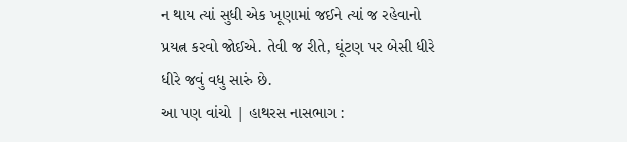ન થાય ત્યાં સુધી એક ખૂણામાં જઈને ત્યાં જ રહેવાનો પ્રયત્ન કરવો જોઈએ. તેવી જ રીતે, ઘૂંટણ પર બેસી ધીરે ધીરે જવું વધુ સારું છે.
આ પણ વાંચો | હાથરસ નાસભાગ :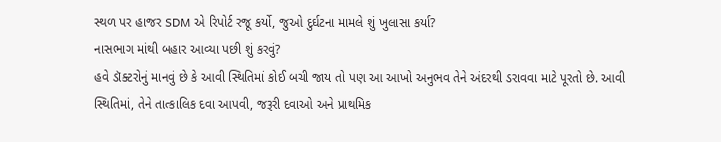સ્થળ પર હાજર SDM એ રિપોર્ટ રજૂ કર્યો, જુઓ દુર્ઘટના મામલે શું ખુલાસા કર્યા?
નાસભાગ માંથી બહાર આવ્યા પછી શું કરવું?
હવે ડૉક્ટરોનું માનવું છે કે આવી સ્થિતિમાં કોઈ બચી જાય તો પણ આ આખો અનુભવ તેને અંદરથી ડરાવવા માટે પૂરતો છે. આવી સ્થિતિમાં, તેને તાત્કાલિક દવા આપવી, જરૂરી દવાઓ અને પ્રાથમિક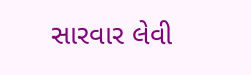સારવાર લેવી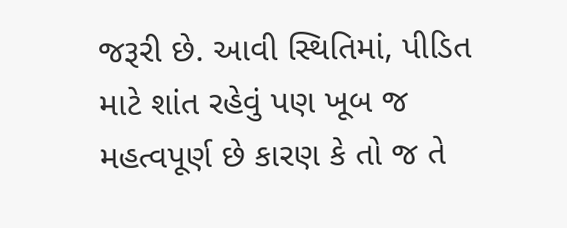જરૂરી છે. આવી સ્થિતિમાં, પીડિત માટે શાંત રહેવું પણ ખૂબ જ મહત્વપૂર્ણ છે કારણ કે તો જ તે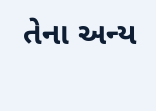તેના અન્ય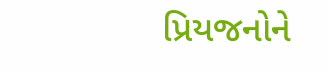પ્રિયજનોને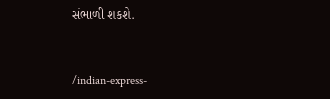સંભાળી શકશે.


/indian-express-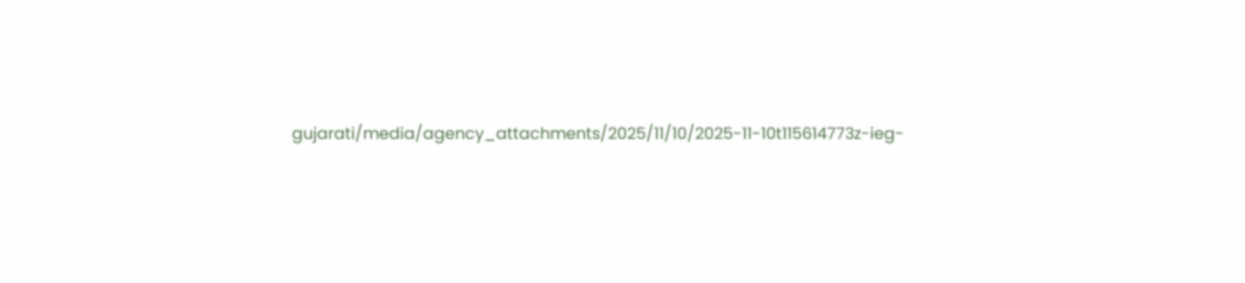gujarati/media/agency_attachments/2025/11/10/2025-11-10t115614773z-ieg-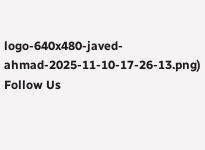logo-640x480-javed-ahmad-2025-11-10-17-26-13.png)
Follow Us